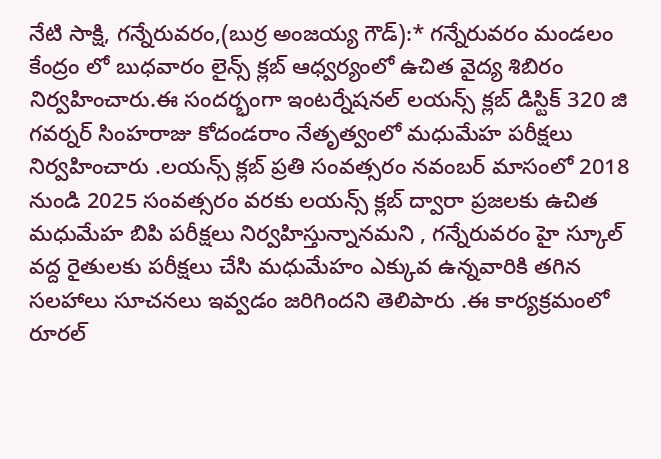నేటి సాక్షి, గన్నేరువరం,(బుర్ర అంజయ్య గౌడ్):* గన్నేరువరం మండలం కేంద్రం లో బుధవారం లైన్స్ క్లబ్ ఆధ్వర్యంలో ఉచిత వైద్య శిబిరం నిర్వహించారు.ఈ సందర్భంగా ఇంటర్నేషనల్ లయన్స్ క్లబ్ డిస్టిక్ 320 జి గవర్నర్ సింహరాజు కోదండరాం నేతృత్వంలో మధుమేహ పరీక్షలు నిర్వహించారు .లయన్స్ క్లబ్ ప్రతి సంవత్సరం నవంబర్ మాసంలో 2018 నుండి 2025 సంవత్సరం వరకు లయన్స్ క్లబ్ ద్వారా ప్రజలకు ఉచిత మధుమేహ బిపి పరీక్షలు నిర్వహిస్తున్నానమని , గన్నేరువరం హై స్కూల్ వద్ద రైతులకు పరీక్షలు చేసి మధుమేహం ఎక్కువ ఉన్నవారికి తగిన సలహాలు సూచనలు ఇవ్వడం జరిగిందని తెలిపారు .ఈ కార్యక్రమంలో రూరల్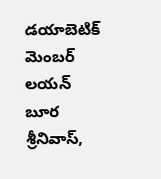డయాబెటిక్ మెంబర్ లయన్ బూర శ్రీనివాస్,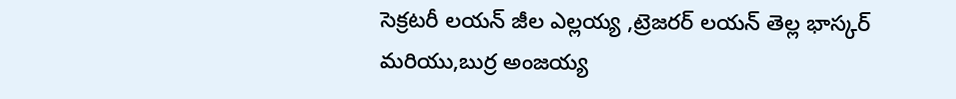సెక్రటరీ లయన్ జీల ఎల్లయ్య ,ట్రెజరర్ లయన్ తెల్ల భాస్కర్ మరియు,బుర్ర అంజయ్య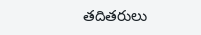తదితరులు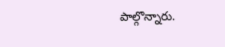పాల్గొన్నారు.